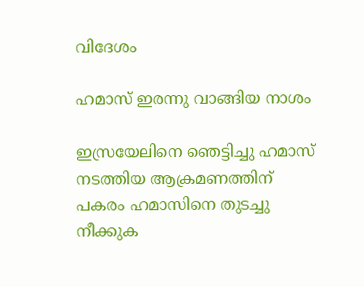വിദേശം

ഹമാസ് ഇരന്നു വാങ്ങിയ നാശം

ഇസ്രയേലിനെ ഞെട്ടിച്ചു ഹമാസ് നടത്തിയ ആക്രമണത്തിന് പകരം ഹമാസിനെ തുടച്ചു നീക്കുക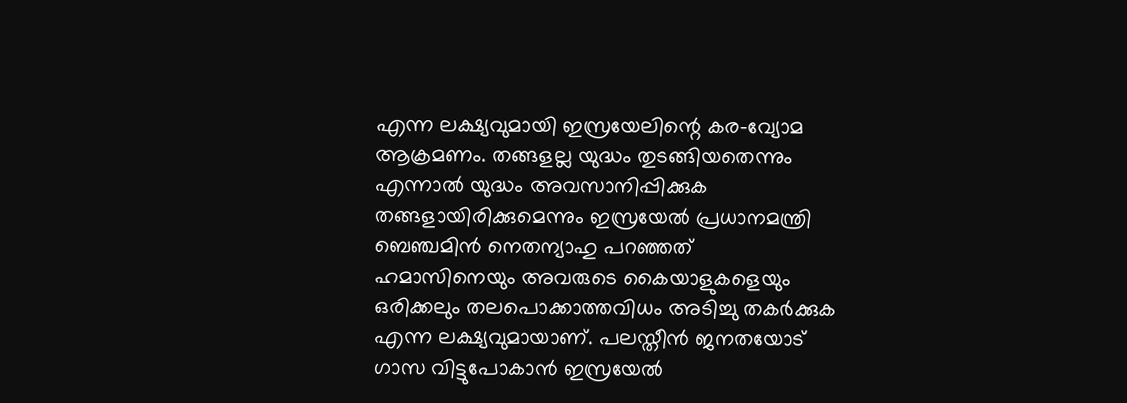എന്ന ലക്ഷ്യവുമായി ഇസ്രയേലിന്റെ കര-വ്യോമ ആക്രമണം. തങ്ങളല്ല യുദ്ധം തുടങ്ങിയതെന്നും എന്നാല്‍ യുദ്ധം അവസാനിപ്പിക്കുക തങ്ങളായിരിക്കുമെന്നും ഇസ്രയേല്‍ പ്രധാനമന്ത്രി ബെഞ്ചമിന്‍ നെതന്യാഹു പറഞ്ഞത് ഹമാസിനെയും അവരുടെ കൈയാളുകളെയും ഒരിക്കലും തലപൊക്കാത്തവിധം അടിച്ചു തകര്‍ക്കുക എന്ന ലക്ഷ്യവുമായാണ്. പലസ്തീന്‍ ജനതയോട് ഗാസ വിട്ടുപോകാന്‍ ഇസ്രയേല്‍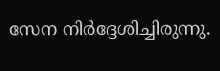സേന നിര്‍ദ്ദേശിച്ചിരുന്നു.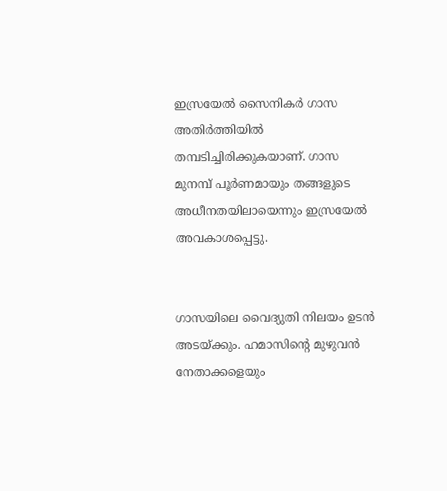ഇസ്രയേല്‍ സൈനികര്‍ ഗാസ അതിര്‍ത്തിയില്‍ തമ്പടിച്ചിരിക്കുകയാണ്. ഗാസ മുനമ്പ് പൂര്‍ണമായും തങ്ങളുടെ അധീനതയിലായെന്നും ഇസ്രയേല്‍ അവകാശപ്പെട്ടു.


ഗാസയിലെ വൈദ്യുതി നിലയം ഉടന്‍ അടയ്ക്കും. ഹമാസിന്റെ മുഴുവന്‍ നേതാക്കളെയും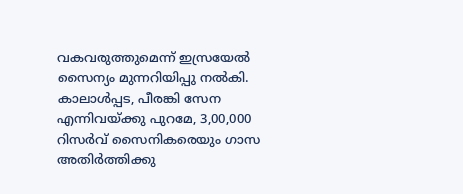വകവരുത്തുമെന്ന് ഇസ്രയേല്‍ സൈന്യം മുന്നറിയിപ്പു നല്‍കി. കാലാള്‍പ്പട, പീരങ്കി സേന എന്നിവയ്ക്കു പുറമേ, 3,00,000 റിസര്‍വ് സൈനികരെയും ഗാസ അതിര്‍ത്തിക്കു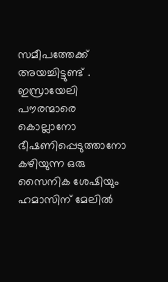സമീപത്തേക്ക് അയച്ചിട്ടുണ്ട് . ഇസ്രായേലി പൗരന്മാരെ കൊല്ലാനോ ഭീഷണിപ്പെടുത്താനോ കഴിയുന്ന ഒരു സൈനിക ശേഷിയും ഹമാസിന് മേലില്‍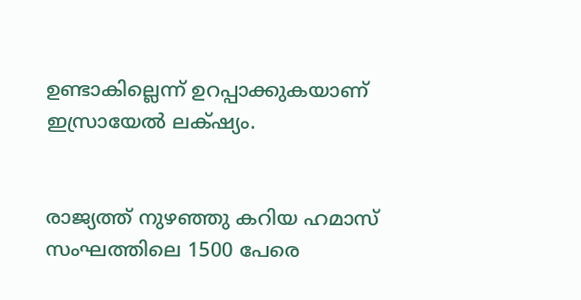ഉണ്ടാകില്ലെന്ന് ഉറപ്പാക്കുകയാണ് ഇസ്രായേല്‍ ലക്‌ഷ്യം.


രാജ്യത്ത് നുഴ‍ഞ്ഞു കറിയ ഹമാസ് സംഘത്തിലെ 1500 പേരെ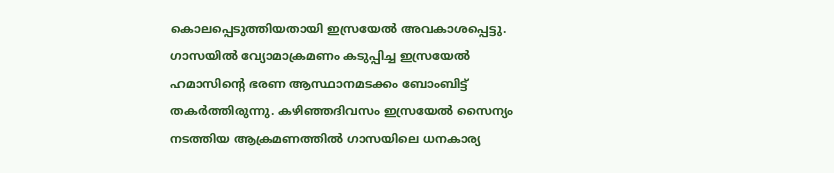കൊലപ്പെടുത്തിയതായി ഇസ്രയേല്‍ അവകാശപ്പെട്ടു. ഗാസയില്‍ വ്യോമാക്രമണം കടുപ്പിച്ച ഇസ്രയേല്‍ ഹമാസിന്റെ ഭരണ ആസ്ഥാനമടക്കം ബോംബിട്ട് തകര്‍ത്തിരുന്നു. കഴിഞ്ഞദിവസം ഇസ്രയേല്‍ സൈന്യം നടത്തിയ ആക്രമണത്തില്‍ ഗാസയിലെ ധനകാര്യ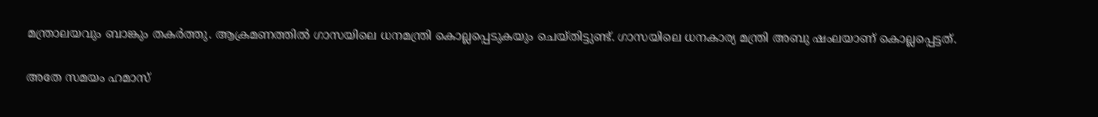മന്ത്രാലയവും ബാങ്കും തകര്‍ത്തു. ആക്രമണത്തില്‍ ഗാസയിലെ ധനമന്ത്രി കൊല്ലപ്പെടുകയും ചെയ്തിട്ടുണ്ട്. ഗാസയിലെ ധനകാര്യ മന്ത്രി അബു ഷംലയാണ് കൊല്ലപ്പെട്ടത്.

അതേ സമയം ഹമാസ്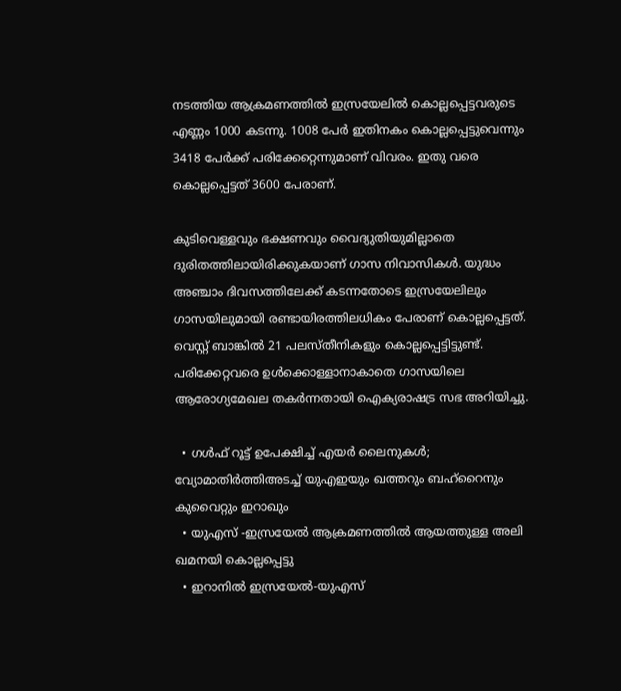നടത്തിയ ആക്രമണത്തില്‍ ഇസ്രയേലില്‍ കൊല്ലപ്പെട്ടവരുടെ എണ്ണം 1000 കടന്നു. 1008 പേര്‍ ഇതിനകം കൊല്ലപ്പെട്ടുവെന്നും 3418 പേര്‍ക്ക് പരിക്കേറ്റെന്നുമാണ് വിവരം. ഇതു വരെ കൊല്ലപ്പെട്ടത് 3600 പേരാണ്.

കുടിവെള്ളവും ഭക്ഷണവും വൈദ്യുതിയുമില്ലാതെ ദുരിതത്തിലായിരിക്കുകയാണ് ഗാസ നിവാസികള്‍. യുദ്ധം അഞ്ചാം ദിവസത്തിലേക്ക് കടന്നതോടെ ഇസ്രയേലിലും ഗാസയിലുമായി രണ്ടായിരത്തിലധികം പേരാണ് കൊല്ലപ്പെട്ടത്. വെസ്റ്റ് ബാങ്കില്‍ 21 പലസ്തീനികളും കൊല്ലപ്പെട്ടിട്ടുണ്ട്. പരിക്കേറ്റവരെ ഉള്‍ക്കൊള്ളാനാകാതെ ഗാസയിലെ ആരോഗ്യമേഖല തകര്‍ന്നതായി ഐക്യരാഷട്ര സഭ അറിയിച്ചു.

  • ഗള്‍ഫ് റൂട്ട് ഉപേക്ഷിച്ച് എയര്‍ ലൈനുകള്‍; വ്യോമാതിര്‍ത്തിഅടച്ച് യുഎഇയും ഖത്തറും ബഹ്റൈനും കുവൈറ്റും ഇറാഖും
  • യുഎസ് -ഇസ്രയേല്‍ ആക്രമണത്തില്‍ ആയത്തുള്ള അലി ഖമനയി കൊല്ലപ്പെട്ടു
  • ഇറാനില്‍ ഇസ്രയേല്‍-യുഎസ്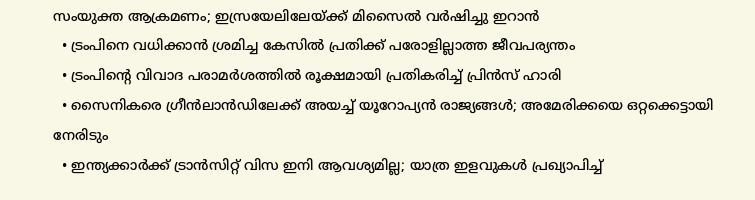സംയുക്ത ആക്രമണം; ഇസ്രയേലിലേയ്ക്ക് മിസൈല്‍ വര്‍ഷിച്ചു ഇറാന്‍
  • ട്രംപിനെ വധിക്കാന്‍ ശ്രമിച്ച കേസില്‍ പ്രതിക്ക് പരോളില്ലാത്ത ജീവപര്യന്തം
  • ട്രംപിന്റെ വിവാദ പരാമര്‍ശത്തില്‍ രൂക്ഷമായി പ്രതികരിച്ച് പ്രിന്‍സ് ഹാരി
  • സൈനികരെ ഗ്രീന്‍ലാന്‍ഡിലേക്ക് അയച്ച് യൂറോപ്യന്‍ രാജ്യങ്ങള്‍; അമേരിക്കയെ ഒറ്റക്കെട്ടായി നേരിടും
  • ഇന്ത്യക്കാര്‍ക്ക് ട്രാന്‍സിറ്റ് വിസ ഇനി ആവശ്യമില്ല; യാത്ര ഇളവുകള്‍ പ്രഖ്യാപിച്ച്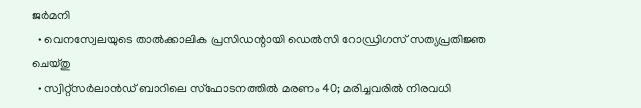ജര്‍മനി
  • വെനസ്വേലയുടെ താല്‍ക്കാലിക പ്രസിഡന്റായി ഡെല്‍സി റോഡ്രിഗസ് സത്യപ്രതിജ്ഞ ചെയ്തു
  • സ്വിറ്റ്‌സര്‍ലാന്‍ഡ് ബാറിലെ സ്‌ഫോടനത്തില്‍ മരണം 40; മരിച്ചവരില്‍ നിരവധി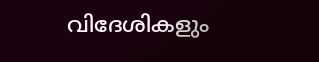വിദേശികളും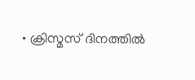• ക്രിസ്മസ് ദിനത്തില്‍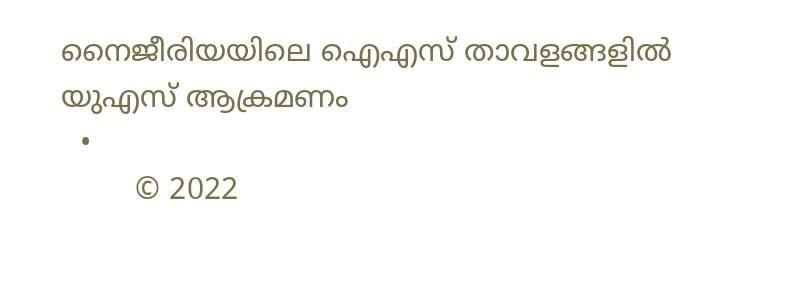നൈജീരിയയിലെ ഐഎസ് താവളങ്ങളില്‍ യുഎസ് ആക്രമണം
  •
        © 2022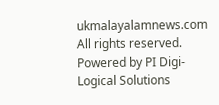ukmalayalamnews.com All rights reserved. Powered by PI Digi-Logical Solutions